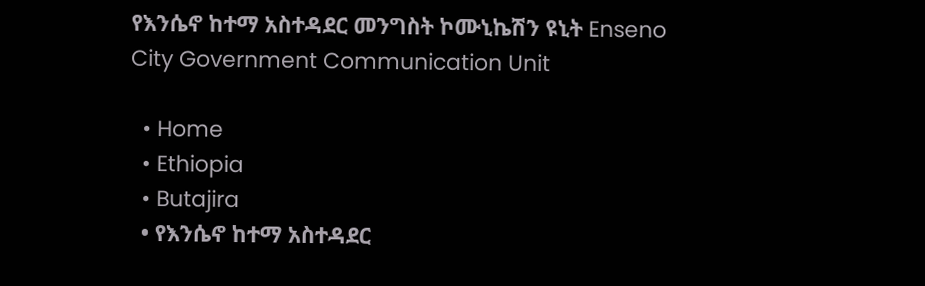የእንሴኖ ከተማ አስተዳደር መንግስት ኮሙኒኬሽን ዩኒት Enseno City Government Communication Unit

  • Home
  • Ethiopia
  • Butajira
  • የእንሴኖ ከተማ አስተዳደር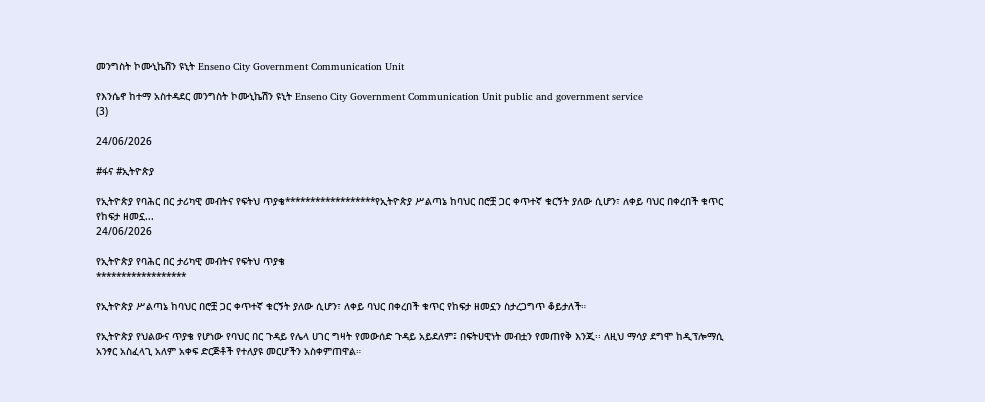መንግስት ኮሙኒኬሽን ዩኒት Enseno City Government Communication Unit

የእንሴኖ ከተማ አስተዳደር መንግስት ኮሙኒኬሽን ዩኒት Enseno City Government Communication Unit public and government service
(3)

24/06/2026

#ፋና #ኢትዮጵያ

የኢትዮጵያ የባሕር በር ታሪካዊ መብትና የፍትህ ጥያቄ******************የኢትዮጵያ ሥልጣኔ ከባህር በሮቿ ጋር ቀጥተኛ ቁርኝት ያለው ሲሆን፣ ለቀይ ባህር በቀረበች ቁጥር የከፍታ ዘመኗ...
24/06/2026

የኢትዮጵያ የባሕር በር ታሪካዊ መብትና የፍትህ ጥያቄ
******************

የኢትዮጵያ ሥልጣኔ ከባህር በሮቿ ጋር ቀጥተኛ ቁርኝት ያለው ሲሆን፣ ለቀይ ባህር በቀረበች ቁጥር የከፍታ ዘመኗን ስታረጋግጥ ቆይታለች።

የኢትዮጵያ የህልውና ጥያቄ የሆነው የባህር በር ጉዳይ የሌላ ሀገር ግዛት የመውሰድ ጉዳይ አይደለም፤ በፍትሀዊነት መብቷን የመጠየቅ እንጂ፡፡ ለዚህ ማሳያ ደግሞ ከዲፕሎማሲ አንፃር አስፈላጊ አለም አቀፍ ድርጅቶች የተለያዩ መርሆችን አስቀምጠዋል።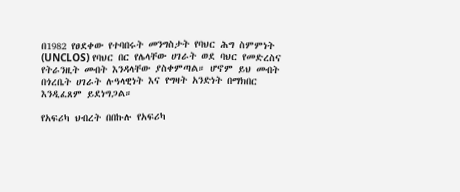በ1982 የፀደቀው የተባበሩት መንግስታት የባህር ሕግ ስምምነት (UNCLOS) የባህር በር የሌላቸው ሀገራት ወደ ባህር የመድረስና የትራንዚት መብት እንዳላቸው ያስቀምጣል። ሆኖም ይህ መብት በጎረቤት ሀገራት ሉዓላዊነት እና የግዛት አንድነት በማክበር እንዲፈጸም ይደነግጋል።

የአፍሪካ ህብረት በበኩሉ የአፍሪካ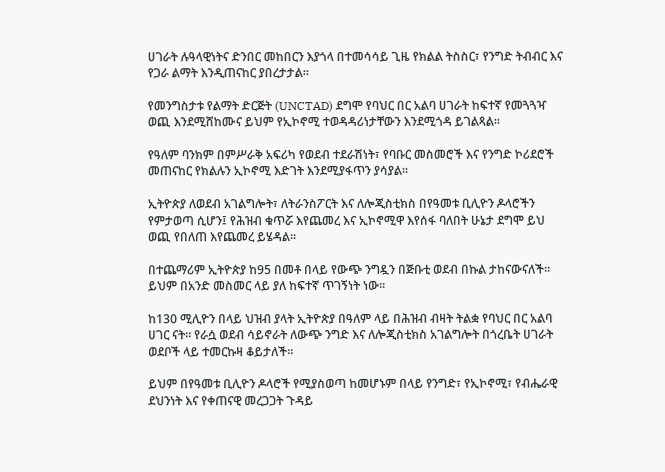ሀገራት ሉዓላዊነትና ድንበር መከበርን እያጎላ በተመሳሳይ ጊዜ የክልል ትስስር፣ የንግድ ትብብር እና የጋራ ልማት እንዲጠናከር ያበረታታል።

የመንግስታቱ የልማት ድርጅት (UNCTAD) ደግሞ የባህር በር አልባ ሀገራት ከፍተኛ የመጓጓዣ ወጪ እንደሚሸከሙና ይህም የኢኮኖሚ ተወዳዳሪነታቸውን እንደሚጎዳ ይገልጻል።

የዓለም ባንክም በምሥራቅ አፍሪካ የወደብ ተደራሽነት፣ የባቡር መስመሮች እና የንግድ ኮሪደሮች መጠናከር የክልሉን ኢኮኖሚ እድገት እንደሚያፋጥን ያሳያል።

ኢትዮጵያ ለወደብ አገልግሎት፣ ለትራንስፖርት እና ለሎጂስቲክስ በየዓመቱ ቢሊዮን ዶላሮችን የምታወጣ ሲሆን፤ የሕዝብ ቁጥሯ እየጨመረ እና ኢኮኖሚዋ እየሰፋ ባለበት ሁኔታ ደግሞ ይህ ወጪ የበለጠ እየጨመረ ይሄዳል።

በተጨማሪም ኢትዮጵያ ከ95 በመቶ በላይ የውጭ ንግዷን በጅቡቲ ወደብ በኩል ታከናውናለች። ይህም በአንድ መስመር ላይ ያለ ከፍተኛ ጥገኝነት ነው።

ከ130 ሚሊዮን በላይ ህዝብ ያላት ኢትዮጵያ በዓለም ላይ በሕዝብ ብዛት ትልቋ የባህር በር አልባ ሀገር ናት። የራሷ ወደብ ሳይኖራት ለውጭ ንግድ እና ለሎጂስቲክስ አገልግሎት በጎረቤት ሀገራት ወደቦች ላይ ተመርኩዛ ቆይታለች።

ይህም በየዓመቱ ቢሊዮን ዶላሮች የሚያስወጣ ከመሆኑም በላይ የንግድ፣ የኢኮኖሚ፣ የብሔራዊ ደህንነት እና የቀጠናዊ መረጋጋት ጉዳይ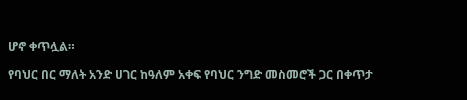ሆኖ ቀጥሏል።

የባህር በር ማለት አንድ ሀገር ከዓለም አቀፍ የባህር ንግድ መስመሮች ጋር በቀጥታ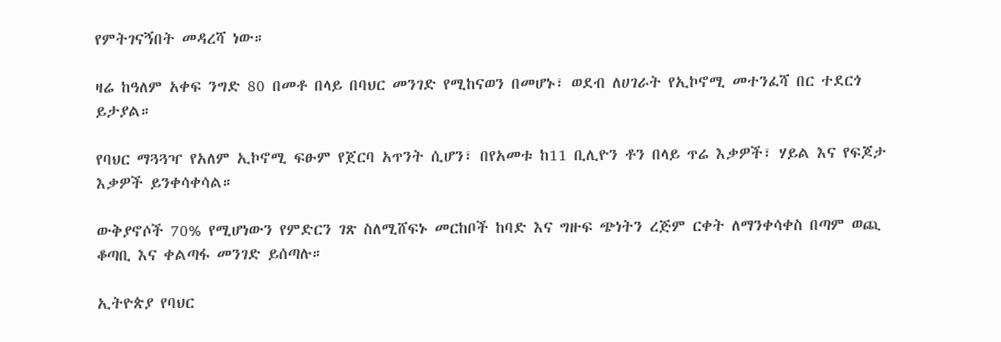የምትገናኝበት መዳረሻ ነው።

ዛሬ ከዓለም አቀፍ ንግድ 80 በመቶ በላይ በባህር መንገድ የሚከናወን በመሆኑ፣ ወደብ ለሀገራት የኢኮኖሚ መተንፈሻ በር ተደርጎ ይታያል።

የባህር ማጓጓዣ የአለም ኢኮኖሚ ፍፁም የጀርባ አጥንት ሲሆን፣ በየአመቱ ከ11 ቢሊዮን ቶን በላይ ጥሬ እቃዎች፣ ሃይል እና የፍጆታ እቃዎች ይንቀሳቀሳል።

ውቅያኖሶች 70% የሚሆነውን የምድርን ገጽ ስለሚሸፍኑ መርከቦች ከባድ እና ግዙፍ ጭነትን ረጅም ርቀት ለማንቀሳቀስ በጣም ወጪ ቆጣቢ እና ቀልጣፋ መንገድ ይሰጣሉ።

ኢትዮጵያ የባህር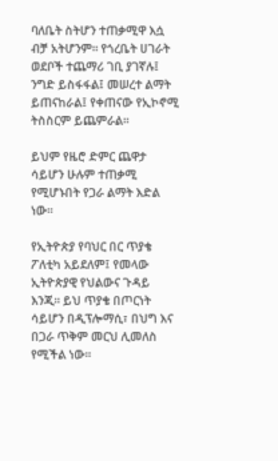ባለቤት ስትሆን ተጠቃሚዋ እሷ ብቻ አትሆንም። የጎረቤት ሀገራት ወደቦች ተጨማሪ ገቢ ያገኛሉ፤ ንግድ ይስፋፋል፤ መሠረተ ልማት ይጠናከራል፤ የቀጠናው የኢኮኖሚ ትስስርም ይጨምራል።

ይህም የዜሮ ድምር ጨዋታ ሳይሆን ሁሉም ተጠቃሚ የሚሆኑበት የጋራ ልማት እድል ነው።

የኢትዮጵያ የባህር በር ጥያቄ ፖለቲካ አይደለም፤ የመላው ኢትዮጵያዊ የህልውና ጉዳይ እንጂ። ይህ ጥያቄ በጦርነት ሳይሆን በዲፕሎማሲ፣ በህግ እና በጋራ ጥቅም መርህ ሊመለስ የሚችል ነው።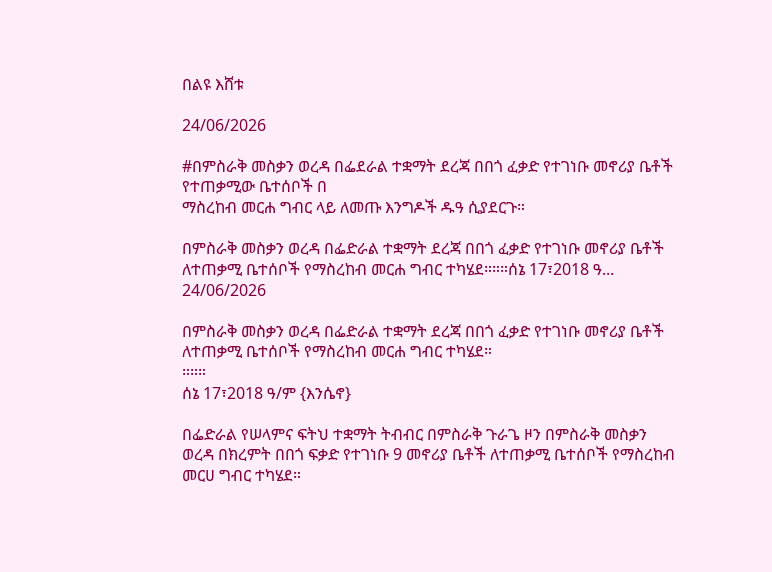በልዩ እሸቱ

24/06/2026

#በምስራቅ መስቃን ወረዳ በፌደራል ተቋማት ደረጃ በበጎ ፈቃድ የተገነቡ መኖሪያ ቤቶች የተጠቃሚው ቤተሰቦች በ
ማስረከብ መርሐ ግብር ላይ ለመጡ እንግዶች ዱዓ ሲያደርጉ።

በምስራቅ መስቃን ወረዳ በፌድራል ተቋማት ደረጃ በበጎ ፈቃድ የተገነቡ መኖሪያ ቤቶች ለተጠቃሚ ቤተሰቦች የማስረከብ መርሐ ግብር ተካሄደ።።።ሰኔ 17፣2018 ዓ...
24/06/2026

በምስራቅ መስቃን ወረዳ በፌድራል ተቋማት ደረጃ በበጎ ፈቃድ የተገነቡ መኖሪያ ቤቶች ለተጠቃሚ ቤተሰቦች የማስረከብ መርሐ ግብር ተካሄደ።
።።።
ሰኔ 17፣2018 ዓ/ም {እንሴኖ}

በፌድራል የሠላምና ፍትህ ተቋማት ትብብር በምስራቅ ጉራጌ ዞን በምስራቅ መስቃን ወረዳ በክረምት በበጎ ፍቃድ የተገነቡ 9 መኖሪያ ቤቶች ለተጠቃሚ ቤተሰቦች የማስረከብ መርሀ ግብር ተካሄደ።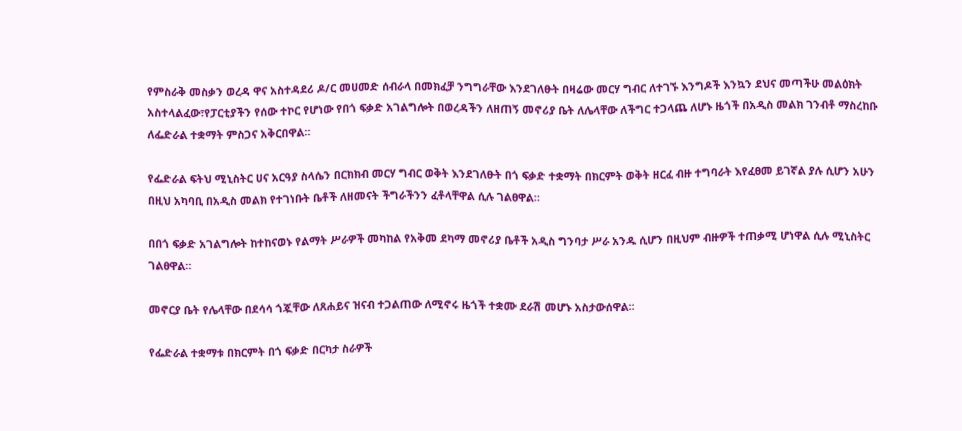የምስራቅ መስቃን ወረዳ ዋና አስተዳደሪ ዶ/ር መሀመድ ሰብራላ በመክፈቻ ንግግራቸው እንደገለፁት በዛሬው መርሃ ግብር ለተገኙ እንግዶች እንኳን ደህና መጣችሁ መልዕክት አስተላልፈው፣የፓርቲያችን የሰው ተኮር የሆነው የበጎ ፍቃድ አገልግሎት በወረዳችን ለዘጠኝ መኖሪያ ቤት ለሌላቸው ለችግር ተጋላጨ ለሆኑ ዜጎች በአዲስ መልክ ገንብቶ ማስረከቡ ለፌድራል ተቋማት ምስጋና አቅርበዋል።

የፌድራል ፍትህ ሚኒስትር ሀና አርዓያ ስላሴን በርክክብ መርሃ ግብር ወቅት እንደገለፁት በጎ ፍቃድ ተቋማት በክርምት ወቅት ዘርፈ ብዙ ተግባራት እየፈፀመ ይገኛል ያሉ ሲሆን አሁን በዚህ አካባቢ በአዲስ መልክ የተገነቡት ቤቶች ለዘመናት ችግራችንን ፈቶላቸዋል ሲሉ ገልፀዋል።

በበጎ ፍቃድ አገልግሎት ከተከናወኑ የልማት ሥራዎች መካከል የአቅመ ደካማ መኖሪያ ቤቶች አዲስ ግንባታ ሥራ አንዱ ሲሆን በዚህም ብዙዎች ተጠቃሚ ሆነዋል ሲሉ ሚኒስትር ገልፀዋል።

መኖርያ ቤት የሌላቸው በደሳሳ ጎጇቸው ለጸሐይና ዝናብ ተጋልጠው ለሚኖሩ ዜጎች ተቋሙ ደራሽ መሆኑ አስታውሰዋል፡፡

የፌድራል ተቋማቱ በክርምት በጎ ፍቃድ በርካታ ስራዎች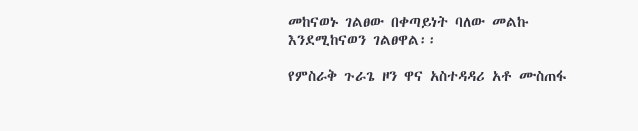መከናወኑ ገልፀው በቀጣይነት ባለው መልኩ እንደሚከናወን ገልፀዋል፡፡

የምስራቅ ጉራጌ ዞን ዋና አስተዳዳሪ አቶ ሙስጠፋ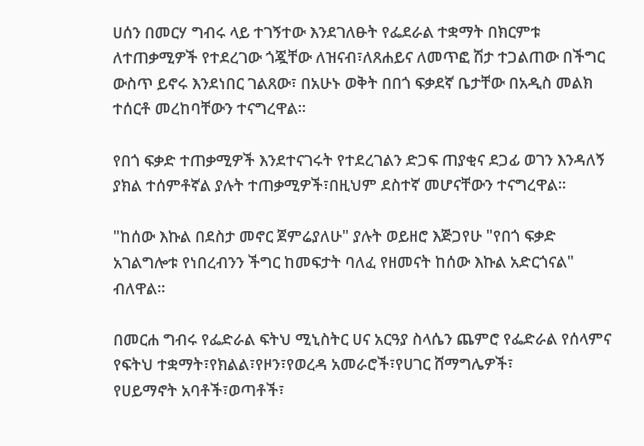ሀሰን በመርሃ ግብሩ ላይ ተገኝተው እንደገለፁት የፌደራል ተቋማት በክርምቱ ለተጠቃሚዎች የተደረገው ጎጇቸው ለዝናብ፣ለጸሐይና ለመጥፎ ሽታ ተጋልጠው በችግር ውስጥ ይኖሩ እንደነበር ገልጸው፣ በአሁኑ ወቅት በበጎ ፍቃደኛ ቤታቸው በአዲስ መልክ ተሰርቶ መረከባቸውን ተናግረዋል።

የበጎ ፍቃድ ተጠቃሚዎች እንደተናገሩት የተደረገልን ድጋፍ ጠያቂና ደጋፊ ወገን እንዳለኝ ያክል ተሰምቶኛል ያሉት ተጠቃሚዎች፣በዚህም ደስተኛ መሆናቸውን ተናግረዋል።

"ከሰው እኩል በደስታ መኖር ጀምሬያለሁ" ያሉት ወይዘሮ እጅጋየሁ "የበጎ ፍቃድ አገልግሎቱ የነበረብንን ችግር ከመፍታት ባለፈ የዘመናት ከሰው እኩል አድርጎናል" ብለዋል፡፡

በመርሐ ግብሩ የፌድራል ፍትህ ሚኒስትር ሀና አርዓያ ስላሴን ጨምሮ የፌድራል የሰላምና የፍትህ ተቋማት፣የክልል፣የዞን፣የወረዳ አመራሮች፣የሀገር ሸማግሌዎች፣
የሀይማኖት አባቶች፣ወጣቶች፣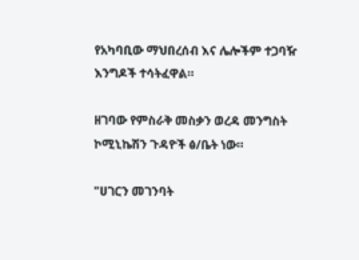የአካባቢው ማህበረሰብ እና ሌሎችም ተጋባዥ እንግዶች ተሳትፈዋል።

ዘገባው የምስራቅ መስቃን ወረዳ መንግስት ኮሚኒኬሽን ጉዳዮች ፅ/ቤት ነው።

"ሀገርን መገንባት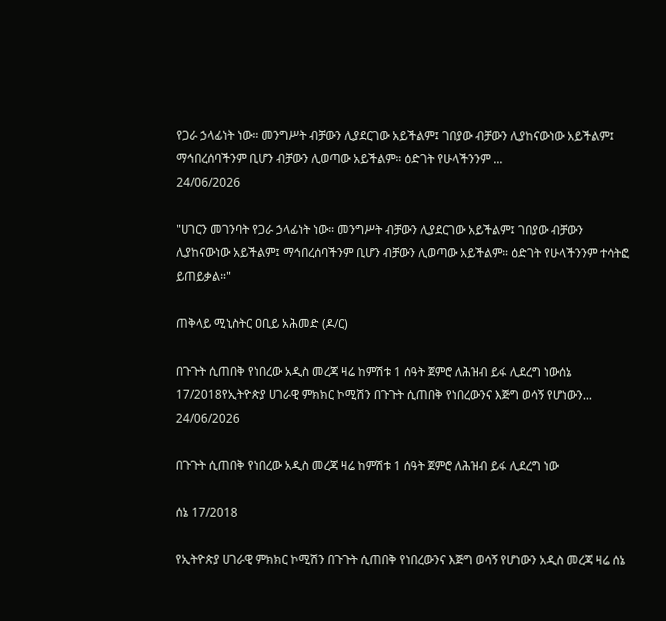የጋራ ኃላፊነት ነው። መንግሥት ብቻውን ሊያደርገው አይችልም፤ ገበያው ብቻውን ሊያከናውነው አይችልም፤ ማኅበረሰባችንም ቢሆን ብቻውን ሊወጣው አይችልም። ዕድገት የሁላችንንም ...
24/06/2026

"ሀገርን መገንባት የጋራ ኃላፊነት ነው። መንግሥት ብቻውን ሊያደርገው አይችልም፤ ገበያው ብቻውን ሊያከናውነው አይችልም፤ ማኅበረሰባችንም ቢሆን ብቻውን ሊወጣው አይችልም። ዕድገት የሁላችንንም ተሳትፎ ይጠይቃል።"

ጠቅላይ ሚኒስትር ዐቢይ አሕመድ (ዶ/ር)

በጉጉት ሲጠበቅ የነበረው አዲስ መረጃ ዛሬ ከምሽቱ 1 ሰዓት ጀምሮ ለሕዝብ ይፋ ሊደረግ ነውሰኔ 17/2018የኢትዮጵያ ሀገራዊ ምክክር ኮሚሽን በጉጉት ሲጠበቅ የነበረውንና እጅግ ወሳኝ የሆነውን...
24/06/2026

በጉጉት ሲጠበቅ የነበረው አዲስ መረጃ ዛሬ ከምሽቱ 1 ሰዓት ጀምሮ ለሕዝብ ይፋ ሊደረግ ነው

ሰኔ 17/2018

የኢትዮጵያ ሀገራዊ ምክክር ኮሚሽን በጉጉት ሲጠበቅ የነበረውንና እጅግ ወሳኝ የሆነውን አዲስ መረጃ ዛሬ ሰኔ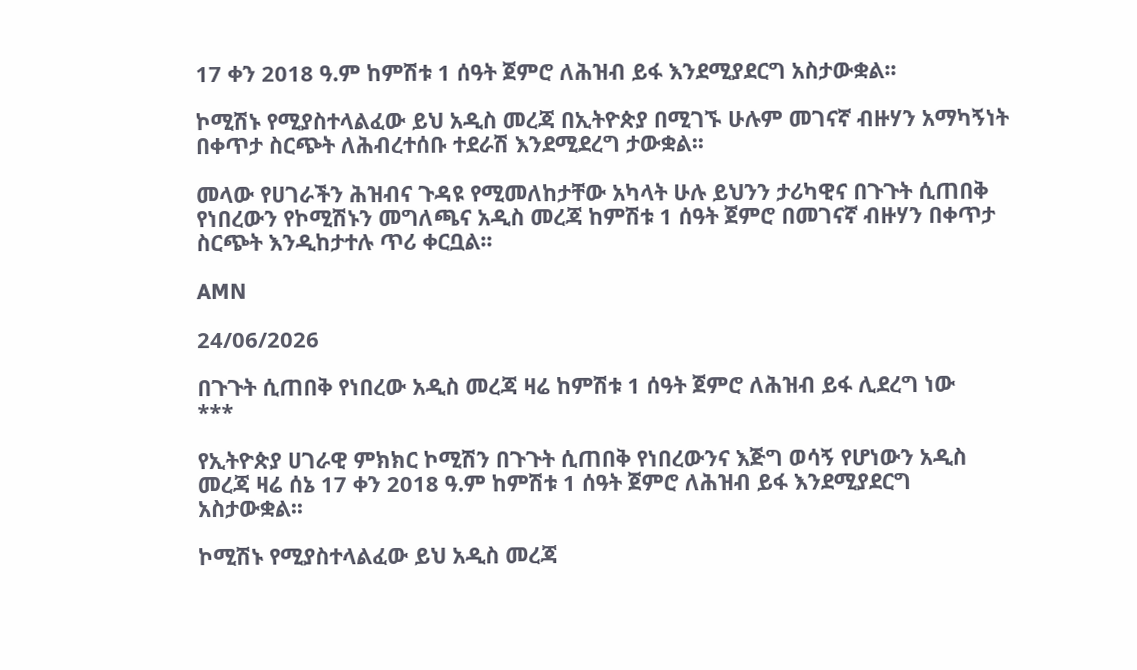17 ቀን 2018 ዓ.ም ከምሽቱ 1 ሰዓት ጀምሮ ለሕዝብ ይፋ እንደሚያደርግ አስታውቋል፡፡

ኮሚሽኑ የሚያስተላልፈው ይህ አዲስ መረጃ በኢትዮጵያ በሚገኙ ሁሉም መገናኛ ብዙሃን አማካኝነት በቀጥታ ስርጭት ለሕብረተሰቡ ተደራሽ እንደሚደረግ ታውቋል፡፡

መላው የሀገራችን ሕዝብና ጉዳዩ የሚመለከታቸው አካላት ሁሉ ይህንን ታሪካዊና በጉጉት ሲጠበቅ የነበረውን የኮሚሽኑን መግለጫና አዲስ መረጃ ከምሽቱ 1 ሰዓት ጀምሮ በመገናኛ ብዙሃን በቀጥታ ስርጭት እንዲከታተሉ ጥሪ ቀርቧል፡፡

AMN

24/06/2026

በጉጉት ሲጠበቅ የነበረው አዲስ መረጃ ዛሬ ከምሽቱ 1 ሰዓት ጀምሮ ለሕዝብ ይፋ ሊደረግ ነው
***

የኢትዮጵያ ሀገራዊ ምክክር ኮሚሽን በጉጉት ሲጠበቅ የነበረውንና እጅግ ወሳኝ የሆነውን አዲስ መረጃ ዛሬ ሰኔ 17 ቀን 2018 ዓ.ም ከምሽቱ 1 ሰዓት ጀምሮ ለሕዝብ ይፋ እንደሚያደርግ አስታውቋል፡፡

ኮሚሽኑ የሚያስተላልፈው ይህ አዲስ መረጃ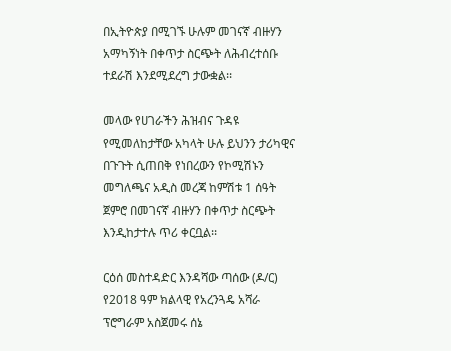በኢትዮጵያ በሚገኙ ሁሉም መገናኛ ብዙሃን አማካኝነት በቀጥታ ስርጭት ለሕብረተሰቡ ተደራሽ እንደሚደረግ ታውቋል፡፡

መላው የሀገራችን ሕዝብና ጉዳዩ የሚመለከታቸው አካላት ሁሉ ይህንን ታሪካዊና በጉጉት ሲጠበቅ የነበረውን የኮሚሽኑን መግለጫና አዲስ መረጃ ከምሽቱ 1 ሰዓት ጀምሮ በመገናኛ ብዙሃን በቀጥታ ስርጭት እንዲከታተሉ ጥሪ ቀርቧል፡፡

ርዕሰ መስተዳድር እንዳሻው ጣሰው (ዶ/ር) የ2018 ዓም ክልላዊ የአረንጓዴ አሻራ ፕሮግራም አስጀመሩ ሰኔ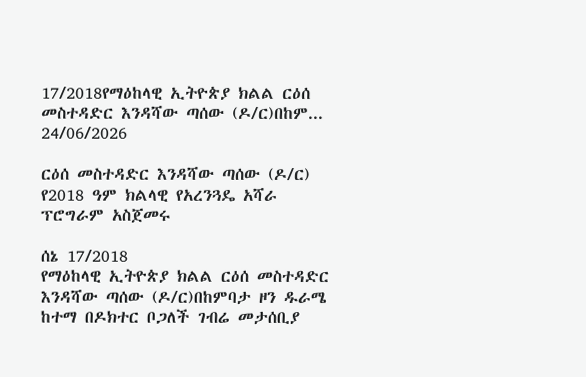17/2018የማዕከላዊ ኢትዮጵያ ክልል ርዕሰ መስተዳድር እንዳሻው ጣሰው (ዶ/ር)በከም...
24/06/2026

ርዕሰ መስተዳድር እንዳሻው ጣሰው (ዶ/ር) የ2018 ዓም ክልላዊ የአረንጓዴ አሻራ ፕሮግራም አስጀመሩ

ሰኔ 17/2018
የማዕከላዊ ኢትዮጵያ ክልል ርዕሰ መስተዳድር እንዳሻው ጣሰው (ዶ/ር)በከምባታ ዞን ዱራሜ ከተማ በዶክተር ቦጋለች ገብሬ መታሰቢያ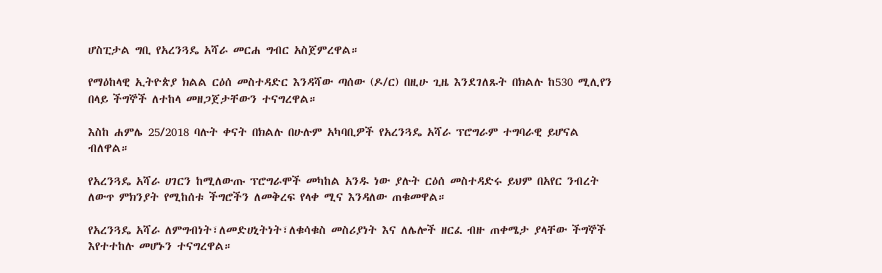ሆስፒታል ግቢ የአረንጓዴ አሻራ መርሐ ግብር አስጀምረዋል።

የማዕከላዊ ኢትዮጵያ ክልል ርዕሰ መስተዳድር እንዳሻው ጣሰው (ዶ/ር) በዚሁ ጊዜ እንደገለጹት በክልሉ ከ530 ሚሊየን በላይ ችግኞች ለተከላ መዘጋጀታቸውን ተናግረዋል።

እስከ ሐምሌ 25/2018 ባሉት ቀናት በክልሉ በሁሉም አካባቢዎች የአረንጓዴ አሻራ ፕሮግራም ተግባራዊ ይሆናል ብለዋል።

የአረንጓዴ አሻራ ሀገርን ከሚለውጡ ፕሮግራሞች መካከል አንዱ ነው ያሉት ርዕሰ መስተዳድሩ ይህም በአየር ንብረት ለውጥ ምክንያት የሚከሰቱ ችግሮችን ለመቅረፍ የላቀ ሚና እንዳለው ጠቁመዋል።

የአረንጓዴ አሻራ ለምግብነት፣ለመድሀኒትነት፣ለቁሳቁስ መስሪያነት እና ለሌሎች ዘርፈ ብዙ ጠቀሜታ ያላቸው ችግኞች እየተተከሉ መሆኑን ተናግረዋል።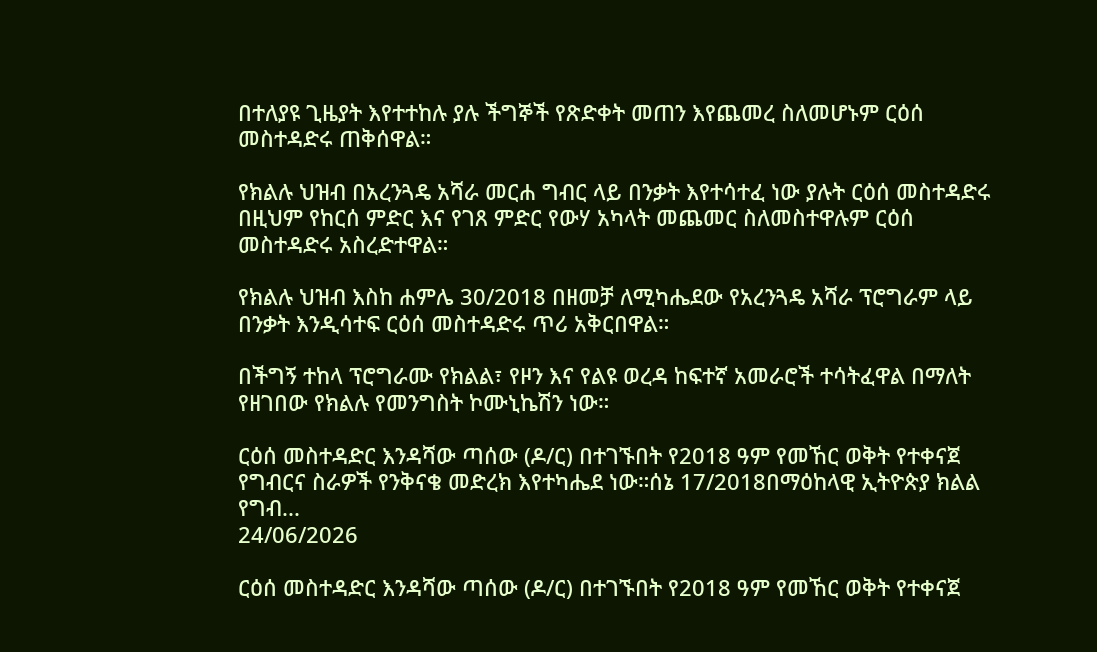በተለያዩ ጊዜያት እየተተከሉ ያሉ ችግኞች የጽድቀት መጠን እየጨመረ ስለመሆኑም ርዕሰ መስተዳድሩ ጠቅሰዋል።

የክልሉ ህዝብ በአረንጓዴ አሻራ መርሐ ግብር ላይ በንቃት እየተሳተፈ ነው ያሉት ርዕሰ መስተዳድሩ በዚህም የከርሰ ምድር እና የገጸ ምድር የውሃ አካላት መጨመር ስለመስተዋሉም ርዕሰ መስተዳድሩ አስረድተዋል።

የክልሉ ህዝብ እስከ ሐምሌ 30/2018 በዘመቻ ለሚካሔደው የአረንጓዴ አሻራ ፕሮግራም ላይ በንቃት እንዲሳተፍ ርዕሰ መስተዳድሩ ጥሪ አቅርበዋል።

በችግኝ ተከላ ፕሮግራሙ የክልል፣ የዞን እና የልዩ ወረዳ ከፍተኛ አመራሮች ተሳትፈዋል በማለት የዘገበው የክልሉ የመንግስት ኮሙኒኬሽን ነው።

ርዕሰ መስተዳድር እንዳሻው ጣሰው (ዶ/ር) በተገኙበት የ2018 ዓም የመኸር ወቅት የተቀናጀ የግብርና ስራዎች የንቅናቄ መድረክ እየተካሔደ ነው።ሰኔ 17/2018በማዕከላዊ ኢትዮጵያ ክልል የግብ...
24/06/2026

ርዕሰ መስተዳድር እንዳሻው ጣሰው (ዶ/ር) በተገኙበት የ2018 ዓም የመኸር ወቅት የተቀናጀ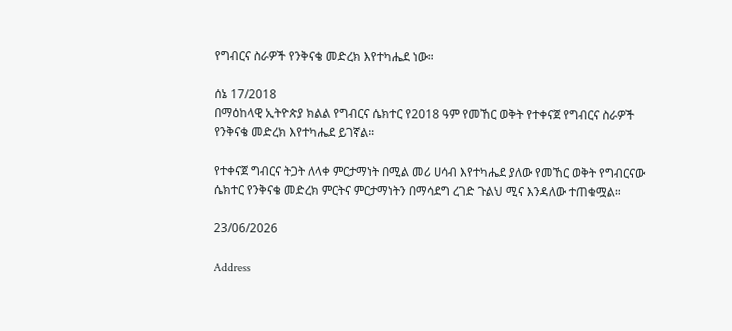የግብርና ስራዎች የንቅናቄ መድረክ እየተካሔደ ነው።

ሰኔ 17/2018
በማዕከላዊ ኢትዮጵያ ክልል የግብርና ሴክተር የ2018 ዓም የመኸር ወቅት የተቀናጀ የግብርና ስራዎች የንቅናቄ መድረክ እየተካሔደ ይገኛል።

የተቀናጀ ግብርና ትጋት ለላቀ ምርታማነት በሚል መሪ ሀሳብ እየተካሔደ ያለው የመኸር ወቅት የግብርናው ሴክተር የንቅናቄ መድረክ ምርትና ምርታማነትን በማሳደግ ረገድ ጉልህ ሚና እንዳለው ተጠቁሟል።

23/06/2026

Address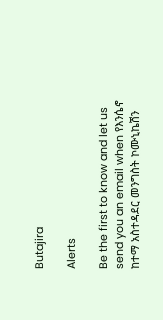Butajira

Alerts

Be the first to know and let us send you an email when የእንሴኖ ከተማ አስተዳደር መንግስት ኮሙኒኬሽን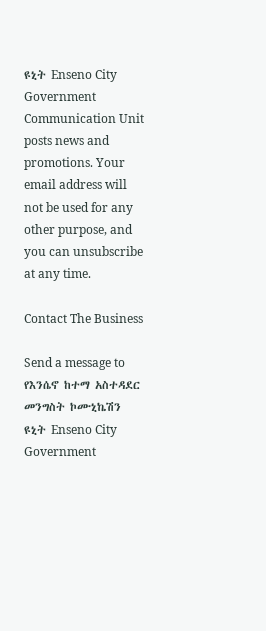ዩኒት Enseno City Government Communication Unit posts news and promotions. Your email address will not be used for any other purpose, and you can unsubscribe at any time.

Contact The Business

Send a message to የእንሴኖ ከተማ አስተዳደር መንግስት ኮሙኒኬሽን ዩኒት Enseno City Government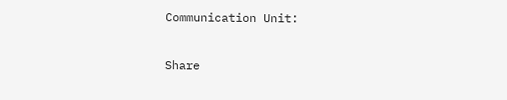Communication Unit:

Share